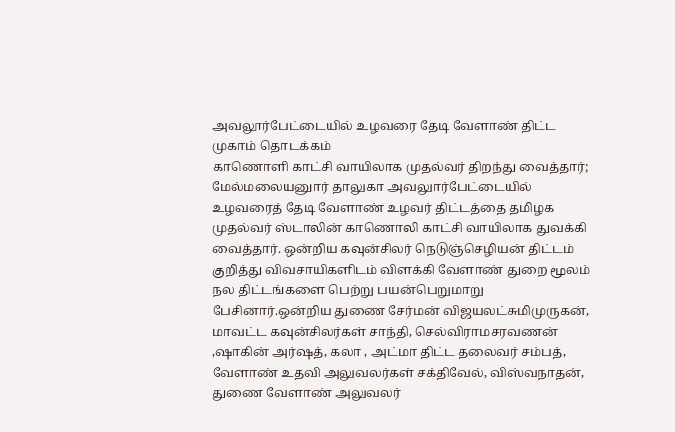அவலூர்பேட்டையில் உழவரை தேடி வேளாண் திட்ட முகாம் தொடக்கம்
காணொளி காட்சி வாயிலாக முதல்வர் திறந்து வைத்தார்;
மேல்மலையனுார் தாலுகா அவலுார்பேட்டையில் உழவரைத் தேடி வேளாண் உழவர் திட்டத்தை தமிழக முதல்வர் ஸ்டாலின் காணொலி காட்சி வாயிலாக துவக்கி வைத்தார். ஒன்றிய கவுன்சிலர் நெடுஞ்செழியன் திட்டம் குறித்து விவசாயிகளிடம் விளக்கி வேளாண் துறை மூலம் நல திட்டங்களை பெற்று பயன்பெறுமாறு பேசினார்.ஒன்றிய துணை சேர்மன் விஜயலட்சுமிமுருகன், மாவட்ட கவுன்சிலர்கள் சாந்தி, செல்விராமசரவணன் ,ஷாகின் அர்ஷத், கலா , அட்மா திட்ட தலைவர் சம்பத், வேளாண் உதவி அலுவலர்கள் சக்திவேல், விஸ்வநாதன், துணை வேளாண் அலுவலர்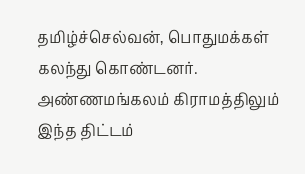தமிழ்ச்செல்வன், பொதுமக்கள் கலந்து கொண்டனர். அண்ணமங்கலம் கிராமத்திலும் இந்த திட்டம்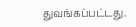துவங்கப்பட்டது.